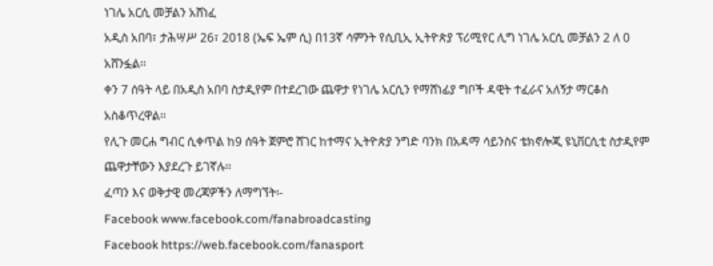ነገሌ አርሲ መቻልን አሸነፈ
አዲስ አበባ፣ ታሕሣሥ 26፣ 2018 (ኤፍ ኤም ሲ) በ13ኛ ሳምንት የሲቢኢ ኢትዮጵያ ፕሪሚየር ሊግ ነገሌ አርሲ መቻልን 2 ለ 0 አሸንፏል፡፡
ቀን 7 ሰዓት ላይ በአዲስ አበባ ስታዲየም በተደረገው ጨዋታ የነገሌ አርሲን የማሸነፊያ ግቦች ዳዊት ተፈራና አለኝታ ማርቆስ አስቆጥረዋል፡፡
የሊጉ መርሐ ግብር ሲቀጥል ከ9 ሰዓት ጀምሮ ሸገር ከተማና ኢትዮጵያ ንግድ ባንክ በአዳማ ሳይንስና ቴክኖሎጂ ዩኒቨርሲቲ ስታዲየም ጨዋታቸውን እያደረጉ ይገኛሉ፡፡
ፈጣን እና ወቅታዊ መረጃዎችን ለማግኘት፡-
Facebook www.facebook.com/fanabroadcasting
Facebook https://web.facebook.com/fanasport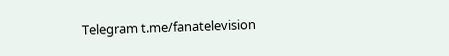Telegram t.me/fanatelevision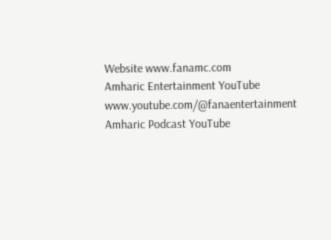Website www.fanamc.com
Amharic Entertainment YouTube www.youtube.com/@fanaentertainment
Amharic Podcast YouTube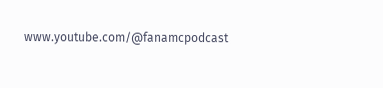www.youtube.com/@fanamcpodcast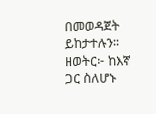በመወዳጀት ይከታተሉን፡፡
ዘወትር፦ ከእኛ ጋር ስለሆኑ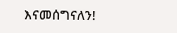እናመሰግናለን!